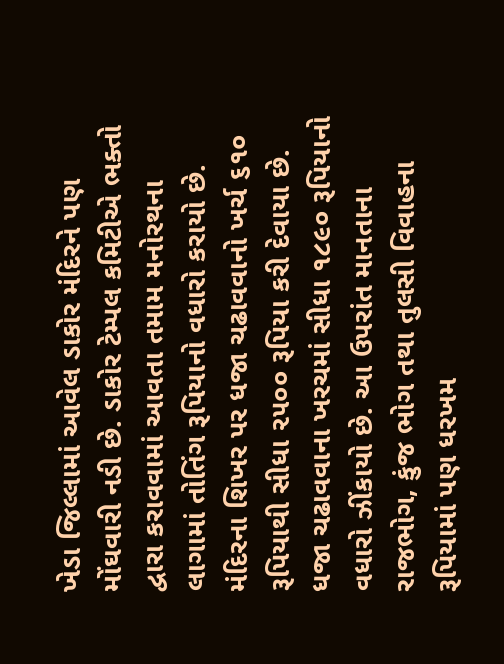ખેડા જિલ્લામાં આવેલ ડાકોર મંદિરને પણ મોંઘવારી નડી છે. ડાકોર ટેમ્પલ કમિટીએ ભક્તો દ્વારા કરાવવામાં આવતા તમામ મનોરથના લાગામાં તોતિંગ રૂપિયાનો વધારો કરાયો છે. મંદિરના શિખર પર ધજા ચઢાવવાનો ખર્ચ ૬૧૦ રૂપિયાથી સીધા ૨૫૦૦ રૂપિયા કરી દેવાયા છે. ધજા ચઢાવવાના ખરચમાં સીધા ૧૮૯૦ રૂપિયાનો વધારો ઝીંકાયો છે. આ ઉપરાંત માનતાના રાજભોગ, કુંજ ભોગ તથા તુલસી વિવાહના રૂપિયામાં પણ ધરખમ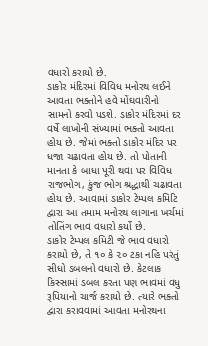વધારો કરાયો છે.
ડાકોર મંદિરમાં વિવિધ મનોરથ લઈને આવતા ભક્તોને હવે મોંઘવારીનો સામનો કરવો પડશે. ડાકોર મંદિરમાં દર વર્ષે લાખોની સંખ્યામાં ભક્તો આવતા હોય છે. જેમાં ભક્તો ડાકોર મંદિર પર ધજા ચઢાવતા હોય છે. તો પોતાની માનતા કે બાધા પૂરી થવા પર વિવિધ રાજભોગ, કુંજ ભોગ શ્રદ્ધાથી ચઢાવતા હોય છે. આવામાં ડાકોર ટેમ્પલ કમિટિ દ્વારા આ તમામ મનોરથ લાગાના ખર્ચમાં તોતિંગ ભાવ વધારો કર્યો છે.
ડાકોર ટેમ્પલ કમિટી જે ભાવ વધારો કરાયો છે, તે ૧૦ કે ૨૦ ટકા નહિ પરંતું સીધો ડબલનો વધારો છે. કેટલાક કિસ્સામાં ડબલ કરતા પણ ભાવમાં વધુ રૂપિયાનો ચાર્જ કરાયો છે. ત્યારે ભક્તો દ્વારા કરાવવામાં આવતા મનોરથના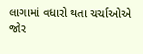લાગામાં વધારો થતા ચર્ચાઓએ જોર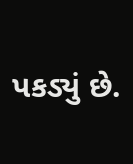પકડ્યું છે.